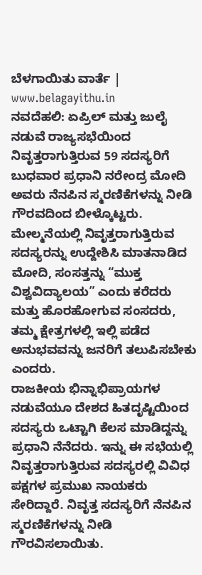ಬೆಳಗಾಯಿತು ವಾರ್ತೆ | www.belagayithu.in
ನವದೆಹಲಿ: ಏಪ್ರಿಲ್ ಮತ್ತು ಜುಲೈ ನಡುವೆ ರಾಜ್ಯಸಭೆಯಿಂದ ನಿವೃತ್ತರಾಗುತ್ತಿರುವ 59 ಸದಸ್ಯರಿಗೆ ಬುಧವಾರ ಪ್ರಧಾನಿ ನರೇಂದ್ರ ಮೋದಿ ಅವರು ನೆನಪಿನ ಸ್ಮರಣಿಕೆಗಳನ್ನು ನೀಡಿ ಗೌರವದಿಂದ ಬೀಳ್ಕೊಟ್ಟರು.
ಮೇಲ್ಮನೆಯಲ್ಲಿ ನಿವೃತ್ತರಾಗುತ್ತಿರುವ ಸದಸ್ಯರನ್ನು ಉದ್ದೇಶಿಸಿ ಮಾತನಾಡಿದ ಮೋದಿ, ಸಂಸತ್ತನ್ನು “ಮುಕ್ತ ವಿಶ್ವವಿದ್ಯಾಲಯ” ಎಂದು ಕರೆದರು ಮತ್ತು ಹೊರಹೋಗುವ ಸಂಸದರು, ತಮ್ಮ ಕ್ಷೇತ್ರಗಳಲ್ಲಿ ಇಲ್ಲಿ ಪಡೆದ ಅನುಭವವನ್ನು ಜನರಿಗೆ ತಲುಪಿಸಬೇಕು ಎಂದರು.
ರಾಜಕೀಯ ಭಿನ್ನಾಭಿಪ್ರಾಯಗಳ ನಡುವೆಯೂ ದೇಶದ ಹಿತದೃಷ್ಟಿಯಿಂದ ಸದಸ್ಯರು ಒಟ್ಟಾಗಿ ಕೆಲಸ ಮಾಡಿದ್ದನ್ನು ಪ್ರಧಾನಿ ನೆನೆದರು. ಇನ್ನು ಈ ಸಭೆಯಲ್ಲಿ ನಿವೃತ್ತರಾಗುತ್ತಿರುವ ಸದಸ್ಯರಲ್ಲಿ ವಿವಿಧ ಪಕ್ಷಗಳ ಪ್ರಮುಖ ನಾಯಕರು ಸೇರಿದ್ದಾರೆ. ನಿವೃತ್ತ ಸದಸ್ಯರಿಗೆ ನೆನಪಿನ ಸ್ಮರಣಿಕೆಗಳನ್ನು ನೀಡಿ ಗೌರವಿಸಲಾಯಿತು.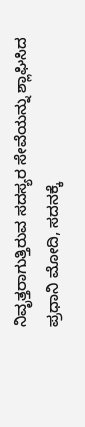ನಿವೃತ್ತರಾಗುತ್ತಿರುವ ಸದಸ್ಯರ ಸೇವೆಯನ್ನು ಶ್ಲಾಘಿಸಿದ ಪ್ರಧಾನಿ ಮೋದಿ, ಸದನಕ್ಕೆ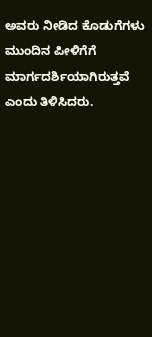ಅವರು ನೀಡಿದ ಕೊಡುಗೆಗಳು ಮುಂದಿನ ಪೀಳಿಗೆಗೆ ಮಾರ್ಗದರ್ಶಿಯಾಗಿರುತ್ತವೆ ಎಂದು ತಿಳಿಸಿದರು.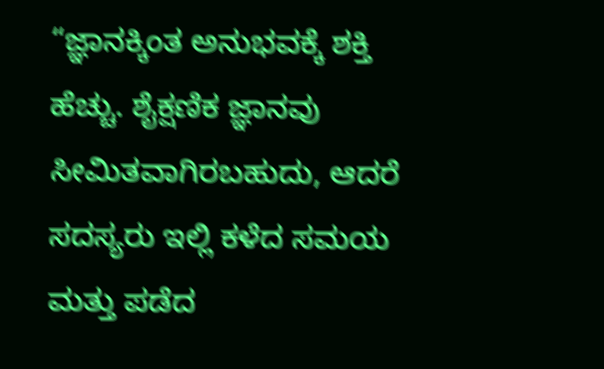“ಜ್ಞಾನಕ್ಕಿಂತ ಅನುಭವಕ್ಕೆ ಶಕ್ತಿ ಹೆಚ್ಚು. ಶೈಕ್ಷಣಿಕ ಜ್ಞಾನವು ಸೀಮಿತವಾಗಿರಬಹುದು, ಆದರೆ ಸದಸ್ಯರು ಇಲ್ಲಿ ಕಳೆದ ಸಮಯ ಮತ್ತು ಪಡೆದ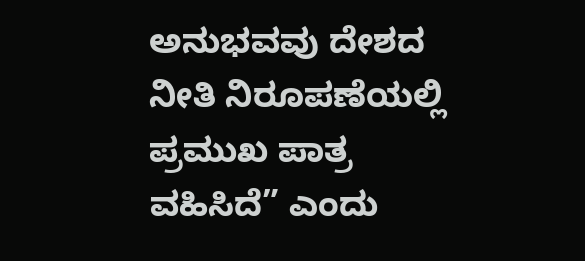ಅನುಭವವು ದೇಶದ ನೀತಿ ನಿರೂಪಣೆಯಲ್ಲಿ ಪ್ರಮುಖ ಪಾತ್ರ ವಹಿಸಿದೆ” ಎಂದು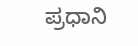ಪ್ರಧಾನಿ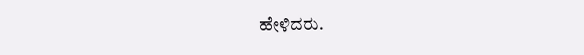ಹೇಳಿದರು.